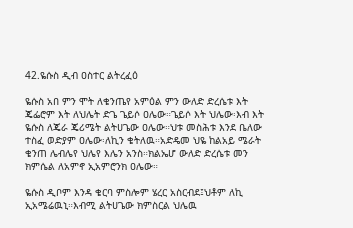42.ዬሱስ ዲብ ዐስተር ልትረፈዕ

ዬሱስ አበ ምን ሞት ለቄንጤየ አምዕል ምን ውለድ ድረሴቱ እት ጄፌሮም እት ለህሌት ድጌ ጌይሶ ዐሌው።ጌይሶ እት ህሌው፡እብ እት ዬሱስ ለጄራ ጄሪሜት ልትሀጌው ዐሌው።ህቱ መስሕቱ እንደ ቤለው ተስፈ ወድያም ዐሌው፡ለኪን ቄትለዉ።አድዴመ ህዬ ከልአይ ሜራት ቄንጠ ሌብሌየ ህሌየ እሌን አንስ።ክልኤሆ ውለድ ድረሴቱ መን ክምሴል ለአምኖ ኢአምሮንክ ዐሌው።

ዬሱስ ዲቦም እንዳ ቄርባ ምስሎም ሄረር አስርብደ፤ህቶም ለኪ ኢአሜሬዉኒ።እብሚ ልትሀጌው ክምስርል ህሌዉ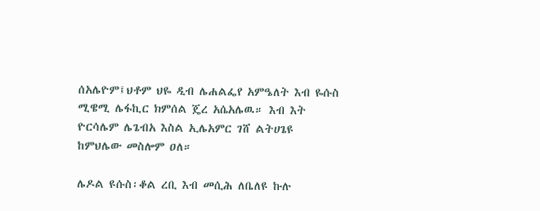ሰአሌዮም፤ህቶም ህዬ ዲብ ሌሐልፌየ አምዔለት እብ ዬሱስ ሚዌሚ ሌፋኪር ክምሰል ጄረ አሴአሌዉ። እብ እት ዮርሳሌም ሌጌብአ እስል ኢሌአምር ገሸ ልትሀጌዩ ከምህሌው መስሎም ዐለ።

ሌዶል ዩሱስ፡ቆል ረቢ እብ መሲሕ ለቤለዩ ኩሉ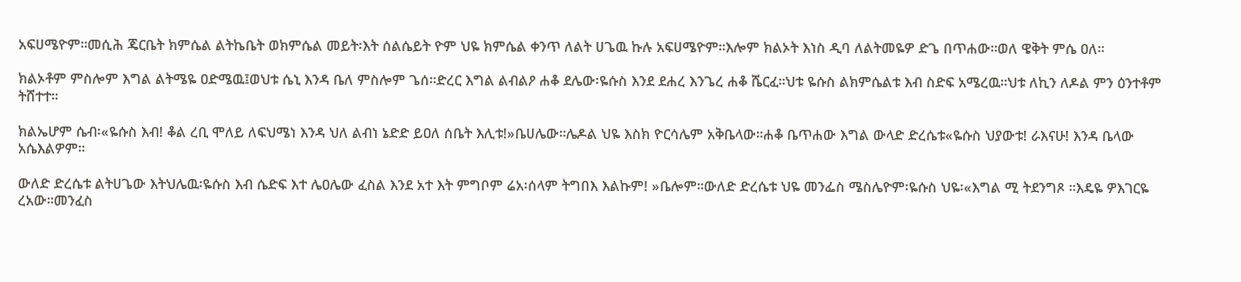አፍሀሜዮም።መሲሕ ጄርቤት ክምሴል ልትኬቤት ወክምሴል መይት፡እት ሰልሴይት ዮም ህዬ ክምሴል ቀንጥ ለልት ሀጌዉ ኩሉ አፍሀሜዮም።እሎም ክልኦት እነስ ዲባ ለልትመዬዎ ድጌ በጥሐው።ወለ ዌቅት ምሴ ዐለ።

ክልኦቶም ምስሎም እግል ልትሜዬ ዐድሜዉ፤ወህቱ ሴኒ እንዳ ቤለ ምስሎም ጌሰ።ድረር እግል ልብልዖ ሐቆ ደሌው፡ዬሱስ እንደ ደሐረ እንጌረ ሐቆ ሼርፈ።ህቱ ዬሱስ ልክምሴልቱ እብ ስድፍ አሜረዉ።ህቱ ለኪን ለዶል ምን ዕንተቶም ትሸተተ።

ክልኤሆም ሴብ፡«ዬሱስ እብ! ቆል ረቢ ሞለይ ለፍህሜነ እንዳ ህለ ልብነ ኔድድ ይዐለ ሰቤት እሊቱ!»ቤሀሌው።ሌዶል ህዬ እስክ ዮርሳሌም አቅቤላው።ሐቆ ቤጥሐው እግል ውላድ ድረሴቱ«ዬሱስ ህያውቱ! ራእናሁ! እንዳ ቤላው አሴእልዎም።

ውለድ ድረሴቱ ልትሀጌው እትህሌዉ፡ዬሱስ እብ ሴድፍ እተ ሌዐሌው ፈስል እንደ አተ እት ምግቦም ሬአ፡ሰላም ትግበእ እልኩም! »ቤሎም።ውለድ ድረሴቱ ህዬ መንፌስ ሜስሌዮም፡ዬሱስ ህዬ፡«እግል ሚ ትደንግጾ ።እዴዬ ዎእገርዬ ረአው።መንፈስ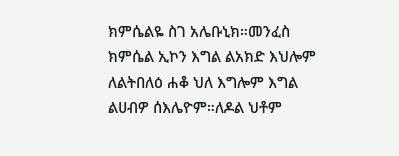ክምሴልዬ ስገ አሌቡኒክ።መንፈስ ክምሴል ኢኮን እግል ልአክድ እህሎም ለልትበለዕ ሐቆ ህለ እግሎም እግል ልሀብዎ ሰእሌዮም።ለዶል ህቶም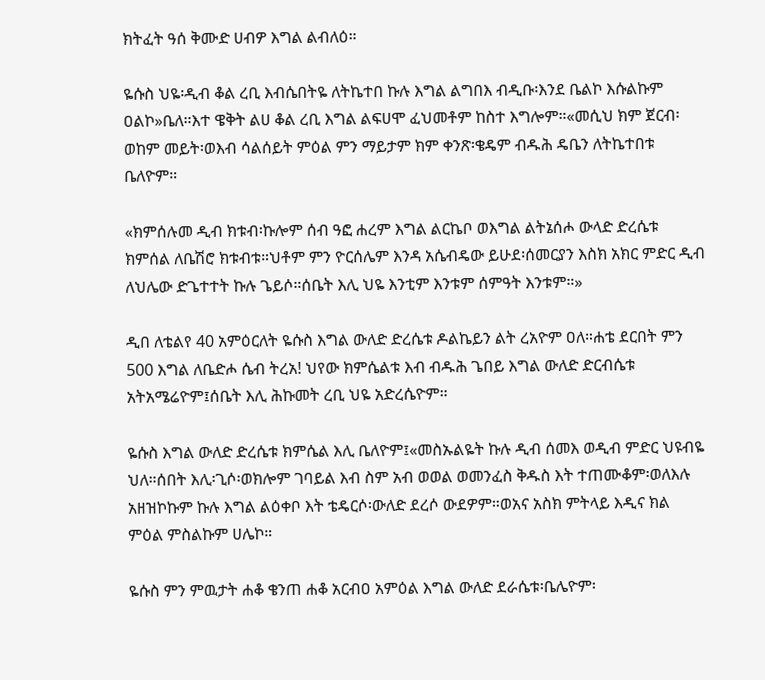ክትፈት ዓሰ ቅሙድ ሀብዎ እግል ልብለዕ።

ዬሱስ ህዬ፡ዲብ ቆል ረቢ እብሴበትዬ ለትኬተበ ኩሉ እግል ልግበእ ብዲቡ፡እንደ ቤልኮ እሱልኩም ዐልኮ»ቤለ።እተ ዌቅት ልሀ ቆል ረቢ እግል ልፍሀሞ ፈህመቶም ከስተ እግሎም።«መሲህ ክም ጀርብ፡ወከም መይት፡ወእብ ሳልሰይት ምዕል ምን ማይታም ክም ቀንጽ፡ቄዴም ብዱሕ ዴቤን ለትኬተበቱ ቤለዮም።

«ክምሰሉመ ዲብ ክቱብ፡ኩሎም ሰብ ዓፎ ሐረም እግል ልርኬቦ ወእግል ልትኔሰሖ ውላድ ድረሴቱ ክምሰል ለቤሽሮ ክቱብቱ።ህቶም ምን ዮርሰሌም እንዳ አሴብዴው ይሁደ፡ሰመርያን እስክ አክር ምድር ዲብ ለህሌው ድጌተተት ኩሉ ጌይሶ።ሰቤት እሊ ህዬ እንቲም እንቱም ሰምዓት እንቱም።»

ዲበ ለቴልየ 40 አምዕርለት ዬሱስ እግል ውለድ ድረሴቱ ዶልኬይን ልት ረአዮም ዐለ።ሐቴ ደርበት ምን 500 እግል ለቤድሖ ሴብ ትረአ! ህየው ክምሴልቱ እብ ብዱሕ ጌበይ እግል ውለድ ድርብሴቱ አትአሜሬዮም፤ሰቤት እሊ ሕኩመት ረቢ ህዬ አድረሴዮም።

ዬሱስ እግል ውለድ ድረሴቱ ክምሴል እሊ ቤለዮም፤«መስኡልዬት ኩሉ ዲብ ሰመእ ወዲብ ምድር ህዩብዬ ህለ።ሰበት እሊ፡ጊሶ፡ወክሎም ገባይል እብ ስም አብ ወወል ወመንፈስ ቅዱስ እት ተጠሙቆም፡ወለእሉ አዘዝኮኩም ኩሉ እግል ልዕቀቦ እት ቴዴርሶ፡ውለድ ደረሶ ውደዎም።ወአና አስክ ምትላይ እዲና ክል ምዕል ምስልኩም ሀሌኮ።

ዬሱስ ምን ምዉታት ሐቆ ቄንጠ ሐቆ አርብዐ አምዕል እግል ውለድ ደራሴቱ፡ቤሌዮም፡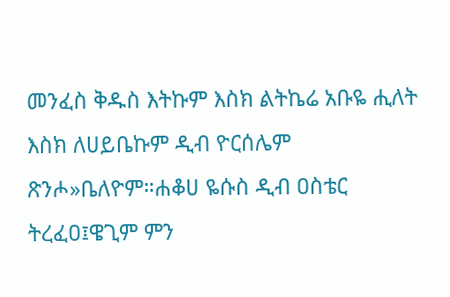መንፈስ ቅዱስ እትኩም እስክ ልትኬሬ አቡዬ ሒለት እስክ ለሀይቤኩም ዲብ ዮርሰሌም ጽንሖ»ቤለዮም።ሐቆሀ ዬሱስ ዲብ ዐስቴር ትረፈዐ፤ዌጊም ምን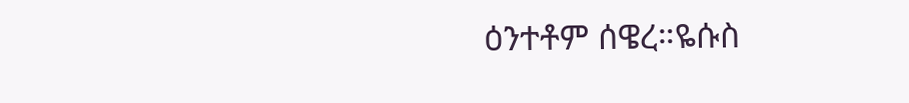ዕንተቶም ሰዌረ።ዬሱስ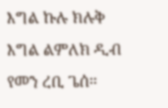እግል ኩሉ ክሉቅ እግል ልምለክ ዲብ የመን ረቢ ጌሰ።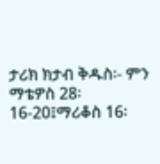ታሪክ ክታብ ቅዱስ፡- ምን ማቴዎስ 28፡16-20፤ማሪቆስ 16፡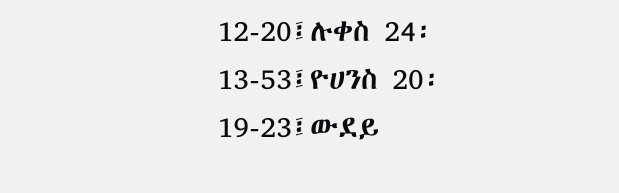12-20፤ሉቀስ 24፡13-53፤ዮሀንስ 20፡19-23፤ውደይ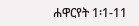ሐዋርየት 1፡1-11